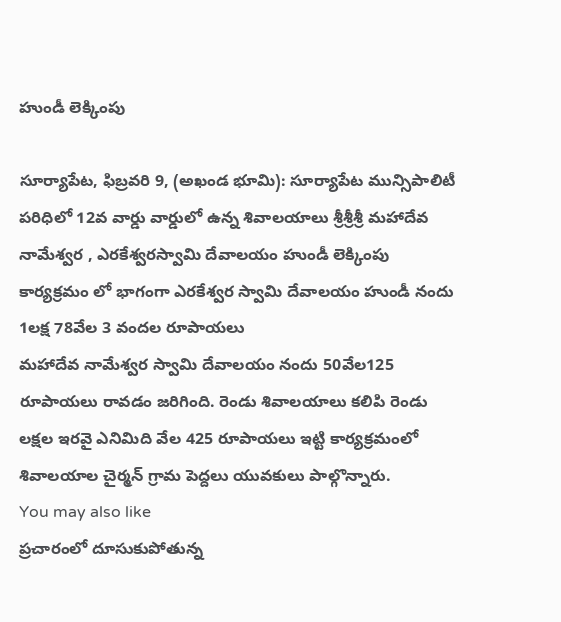హుండీ లెక్కింపు

సూర్యాపేట, ఫిబ్రవరి 9, (అఖండ భూమి): సూర్యాపేట మున్సిపాలిటీ పరిధిలో 12వ వార్డు వార్డులో ఉన్న శివాలయాలు శ్రీశ్రీశ్రీ మహాదేవ నామేశ్వర , ఎరకేశ్వరస్వామి దేవాలయం హుండీ లెక్కింపు కార్యక్రమం లో భాగంగా ఎరకేశ్వర స్వామి దేవాలయం హుండీ నందు 1లక్ష 78వేల 3 వందల రూపాయలు
మహాదేవ నామేశ్వర స్వామి దేవాలయం నందు 50వేల125 రూపాయలు రావడం జరిగింది. రెండు శివాలయాలు కలిపి రెండు లక్షల ఇరవై ఎనిమిది వేల 425 రూపాయలు ఇట్టి కార్యక్రమంలో శివాలయాల చైర్మన్ గ్రామ పెద్దలు యువకులు పాల్గొన్నారు.
You may also like
ప్రచారంలో దూసుకుపోతున్న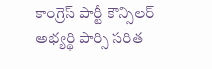కాంగ్రెస్ పార్టీ కౌన్సిలర్ అభ్యర్థి పార్సి సరిత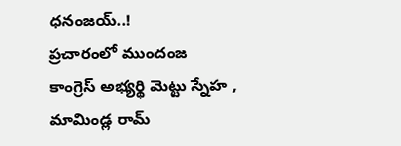ధనంజయ్..!
ప్రచారంలో ముందంజ కాంగ్రెస్ అభ్యర్థి మెట్టు స్నేహ , మామిండ్ల రామ్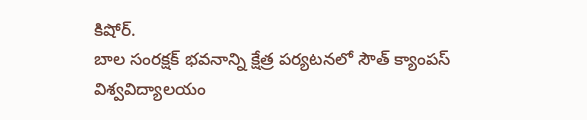కిషోర్.
బాల సంరక్షక్ భవనాన్ని క్షేత్ర పర్యటనలో సౌత్ క్యాంపస్ విశ్వవిద్యాలయం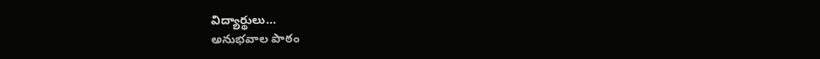విద్యార్థులు…
అనుభవాల పాఠం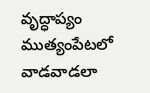వృద్ధాప్యం
ముత్యంపేటలో వాడవాడలా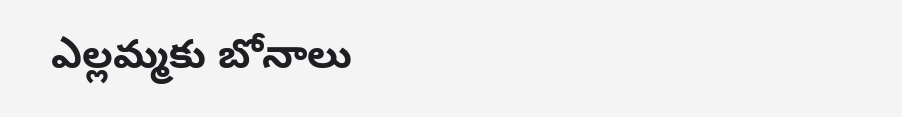ఎల్లమ్మకు బోనాలు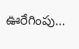ఊరేగింపు…